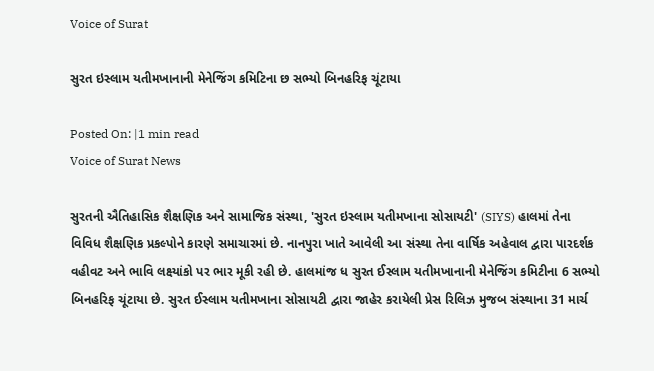Voice of Surat

સુરત ઇસ્લામ યતીમખાનાની મેનેજિંગ કમિટિના છ સભ્યો બિનહરિફ ચૂંટાયા

Posted On: |1 min read
Voice of Surat News

સુરતની ઐતિહાસિક શૈક્ષણિક અને સામાજિક સંસ્થા, 'સુરત ઇસ્લામ યતીમખાના સોસાયટી' (SIYS) હાલમાં તેના વિવિધ શૈક્ષણિક પ્રકલ્પોને કારણે સમાચારમાં છે. નાનપુરા ખાતે આવેલી આ સંસ્થા તેના વાર્ષિક અહેવાલ દ્વારા પારદર્શક વહીવટ અને ભાવિ લક્ષ્યાંકો પર ભાર મૂકી રહી છે. હાલમાંજ ધ સુરત ઈસ્લામ યતીમખાનાની મેનેજિંગ કમિટીના 6 સભ્યો બિનહરિફ ચૂંટાયા છે. સુરત ઈસ્લામ યતીમખાના સોસાયટી દ્વારા જાહેર કરાયેલી પ્રેસ રિલિઝ મુજબ સંસ્થાના 31 માર્ચ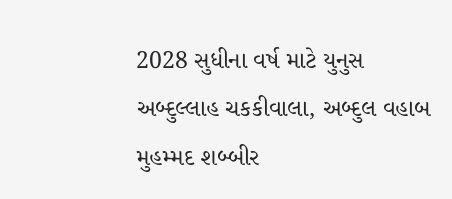2028 સુધીના વર્ષ માટે યુનુસ અબ્દુલ્લાહ ચકકીવાલા, અબ્દુલ વહાબ મુહમ્મદ શબ્બીર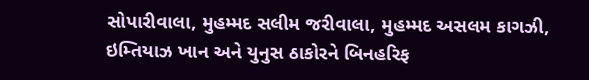સોપારીવાલા, મુહમ્મદ સલીમ જરીવાલા, મુહમ્મદ અસલમ કાગઝી, ઇમ્તિયાઝ ખાન અને યુનુસ ઠાકોરને બિનહરિફ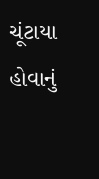ચૂંટાયા હોવાનું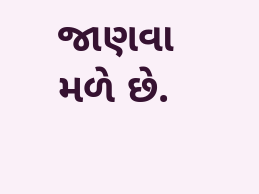જાણવા મળે છે.